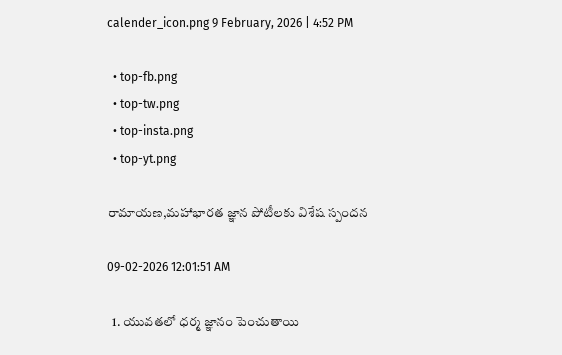calender_icon.png 9 February, 2026 | 4:52 PM

  • top-fb.png
  • top-tw.png
  • top-insta.png
  • top-yt.png

రామాయణ,మహాభారత జ్ఞాన పోటీలకు విశేష స్పందన

09-02-2026 12:01:51 AM

  1. యువతలో ధర్మ జ్ఞానం పెంచుతాయి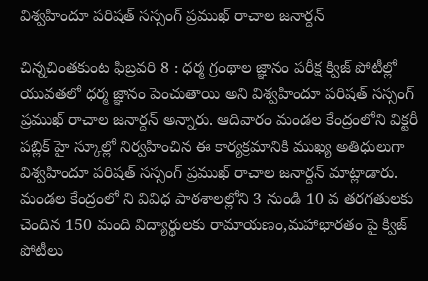విశ్వహిందూ పరిషత్ సస్సంగ్ ప్రముఖ్ రాచాల జనార్దన్

చిన్నచింతకుంట ఫిబ్రవరి 8 : ధర్మ గ్రంథాల జ్ఞానం పరీక్ష క్విజ్ పోటీల్లో యువతలో ధర్మ జ్ఞానం పెంచుతాయి అని విశ్వహిందూ పరిషత్ సస్సంగ్ ప్రముఖ్ రాచాల జనార్దన్ అన్నారు. ఆదివారం మండల కేంద్రంలోని విక్టరీ పబ్లిక్ హై స్కూల్లో నిర్వహించిన ఈ కార్యక్రమానికి ముఖ్య అతిధులుగా విశ్వహిందూ పరిషత్ సస్సంగ్ ప్రముఖ్ రాచాల జనార్దన్ మాట్లాడారు. మండల కేంద్రంలో ని వివిధ పాఠశాలల్లోని 3 నుండి 10 వ తరగతులకు చెందిన 150 మంది విద్యార్థులకు రామాయణం,మహాభారతం పై క్విజ్ పోటీలు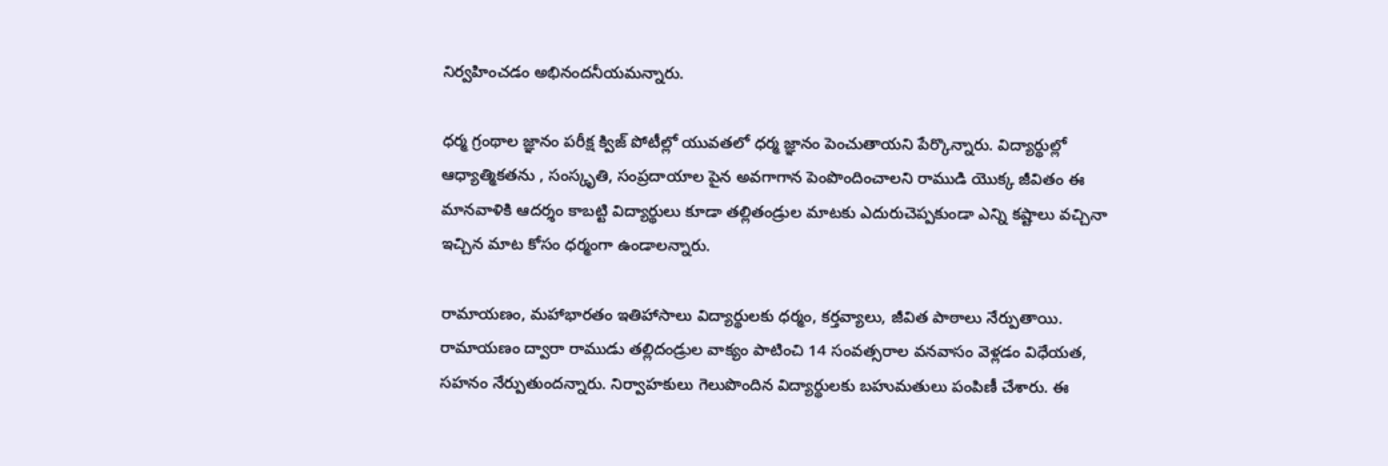నిర్వహించడం అభినందనీయమన్నారు.

ధర్మ గ్రంథాల జ్ఞానం పరీక్ష క్విజ్ పోటీల్లో యువతలో ధర్మ జ్ఞానం పెంచుతాయని పేర్కొన్నారు. విద్యార్థుల్లో ఆధ్యాత్మికతను , సంస్కృతి, సంప్రదాయాల పైన అవగాగాన పెంపొందించాలని రాముడి యొక్క జీవితం ఈ మానవాళికి ఆదర్శం కాబట్టి విద్యార్థులు కూడా తల్లితండ్రుల మాటకు ఎదురుచెప్పకుండా ఎన్ని కష్టాలు వచ్చినా ఇచ్చిన మాట కోసం ధర్మంగా ఉండాలన్నారు.

రామాయణం, మహాభారతం ఇతిహాసాలు విద్యార్థులకు ధర్మం, కర్తవ్యాలు, జీవిత పాఠాలు నేర్పుతాయి. రామాయణం ద్వారా రాముడు తల్లిదండ్రుల వాక్యం పాటించి 14 సంవత్సరాల వనవాసం వెళ్లడం విధేయత, సహనం నేర్పుతుందన్నారు. నిర్వాహకులు గెలుపొందిన విద్యార్థులకు బహుమతులు పంపిణీ చేశారు. ఈ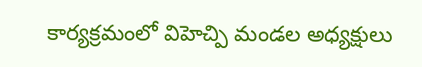కార్యక్రమంలో విహెచ్పి మండల అధ్యక్షులు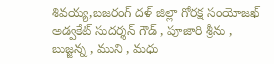శివయ్య,బజరంగ్ దళ్ జిల్లా గోరక్ష సంయోజఖ్ అడ్వకేట్ సుదర్శన్ గౌడ్ , పూజారి శ్రీను , బుజ్జన్న , ముని , మధు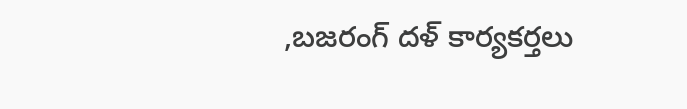,బజరంగ్ దళ్ కార్యకర్తలు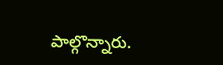పాల్గొన్నారు.